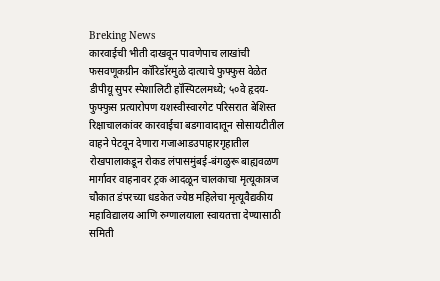Breking News
कारवाईची भीती दाखवून पावणेपाच लाखांची फसवणूकग्रीन कॉरिडॉरमुळे दात्याचे फुफ्फुस वेळेत डीपीयू सुपर स्पेशालिटी हॉस्पिटलमध्ये; ५०वे हृदय-फुफ्फुस प्रत्यारोपण यशस्वीस्वारगेट परिसरात बेशिस्त रिक्षाचालकांवर कारवाईचा बडगावादातून सोसायटीतील वाहने पेटवून देणारा गजाआडउपाहारगृहातील रोखपालाकडून रोकड लंपासमुंबई-बंगळुरू बाह्यवळण मार्गावर वाहनावर ट्रक आदळून चालकाचा मृत्यूकात्रज चौकात डंपरच्या धडकेत ज्येष्ठ महिलेचा मृत्यूवैद्यकीय महाविद्यालय आणि रुग्णालयाला स्वायतत्ता देण्यासाठी समिती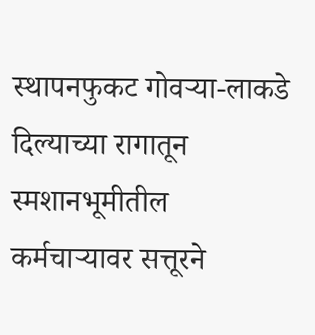स्थापनफुकट गोवऱ्या-लाकडे दिल्याच्या रागातून स्मशानभूमीतील कर्मचाऱ्यावर सत्तूरने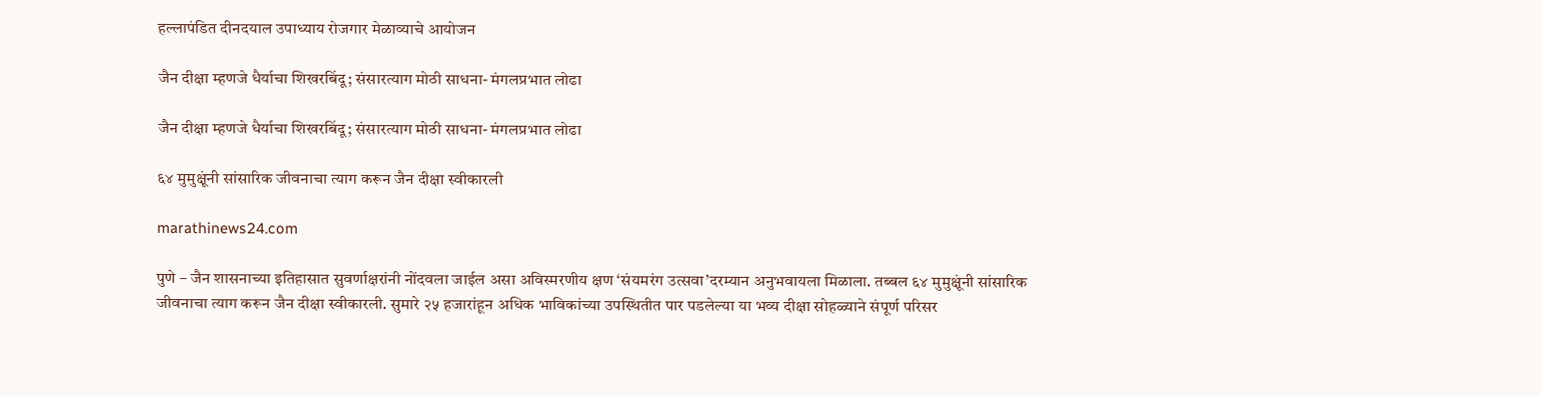हल्लापंडित दीनदयाल उपाध्याय रोजगार मेळाव्याचे आयोजन

जैन दीक्षा म्हणजे धैर्याचा शिखरबिंदू; संसारत्याग मोठी साधना- मंगलप्रभात लोढा

जैन दीक्षा म्हणजे धैर्याचा शिखरबिंदू; संसारत्याग मोठी साधना- मंगलप्रभात लोढा

६४ मुमुक्षूंनी सांसारिक जीवनाचा त्याग करून जैन दीक्षा स्वीकारली

marathinews24.com

पुणे – जैन शासनाच्या इतिहासात सुवर्णाक्षरांनी नोंदवला जाईल असा अविस्मरणीय क्षण ‘संयमरंग उत्सवा’दरम्यान अनुभवायला मिळाला. तब्बल ६४ मुमुक्षूंनी सांसारिक जीवनाचा त्याग करून जैन दीक्षा स्वीकारली. सुमारे २५ हजारांहून अधिक भाविकांच्या उपस्थितीत पार पडलेल्या या भव्य दीक्षा सोहळ्याने संपूर्ण परिसर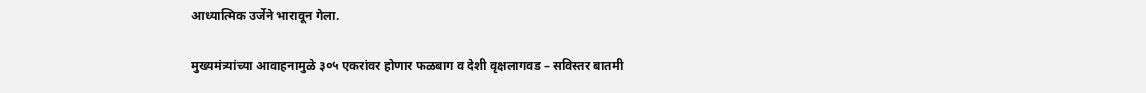आध्यात्मिक उर्जेने भारावून गेला.

मुख्यमंत्र्यांच्या आवाहनामुळे ३०५ एकरांवर होणार फळबाग व देशी वृक्षलागवड – सविस्तर बातमी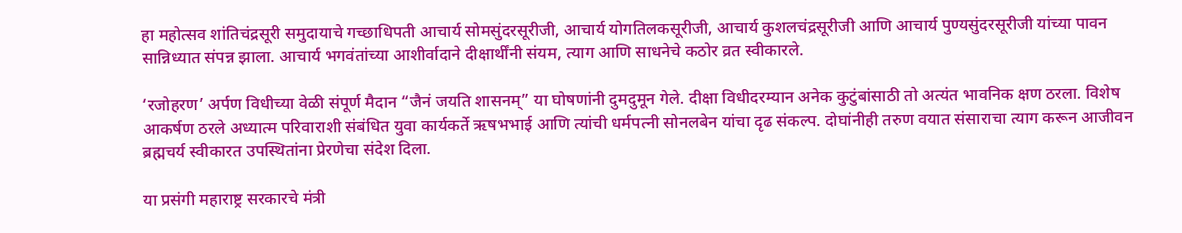हा महोत्सव शांतिचंद्रसूरी समुदायाचे गच्छाधिपती आचार्य सोमसुंदरसूरीजी, आचार्य योगतिलकसूरीजी, आचार्य कुशलचंद्रसूरीजी आणि आचार्य पुण्यसुंदरसूरीजी यांच्या पावन सान्निध्यात संपन्न झाला. आचार्य भगवंतांच्या आशीर्वादाने दीक्षार्थींनी संयम, त्याग आणि साधनेचे कठोर व्रत स्वीकारले.

‘रजोहरण’ अर्पण विधीच्या वेळी संपूर्ण मैदान “जैनं जयति शासनम्” या घोषणांनी दुमदुमून गेले. दीक्षा विधीदरम्यान अनेक कुटुंबांसाठी तो अत्यंत भावनिक क्षण ठरला. विशेष आकर्षण ठरले अध्यात्म परिवाराशी संबंधित युवा कार्यकर्ते ऋषभभाई आणि त्यांची धर्मपत्नी सोनलबेन यांचा दृढ संकल्प. दोघांनीही तरुण वयात संसाराचा त्याग करून आजीवन ब्रह्मचर्य स्वीकारत उपस्थितांना प्रेरणेचा संदेश दिला.

या प्रसंगी महाराष्ट्र सरकारचे मंत्री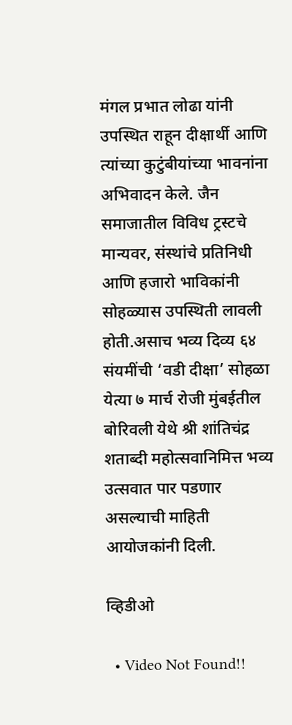मंगल प्रभात लोढा यांनी उपस्थित राहून दीक्षार्थी आणि त्यांच्या कुटुंबीयांच्या भावनांना अभिवादन केले. जैन समाजातील विविध ट्रस्टचे मान्यवर, संस्थांचे प्रतिनिधी आणि हजारो भाविकांनी सोहळ्यास उपस्थिती लावली होती.असाच भव्य दिव्य ६४ संयमींची ‘वडी दीक्षा’ सोहळा येत्या ७ मार्च रोजी मुंबईतील बोरिवली येथे श्री शांतिचंद्र शताब्दी महोत्सवानिमित्त भव्य उत्सवात पार पडणार असल्याची माहिती आयोजकांनी दिली.

व्हिडीओ

  • Video Not Found!!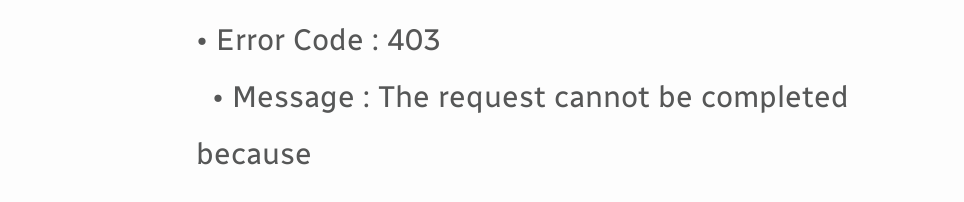• Error Code : 403
  • Message : The request cannot be completed because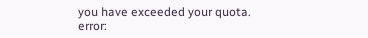you have exceeded your quota.
error: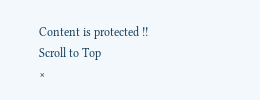Content is protected !!
Scroll to Top
×